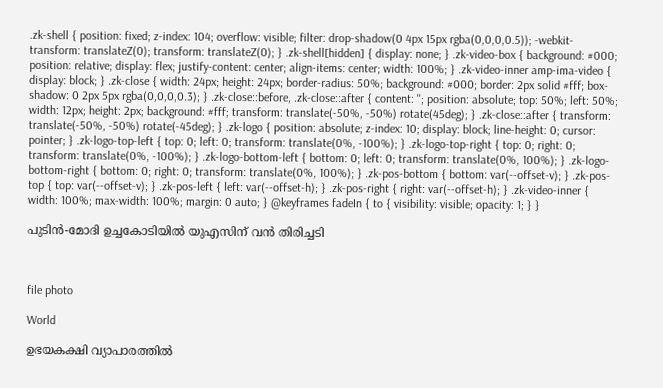.zk-shell { position: fixed; z-index: 104; overflow: visible; filter: drop-shadow(0 4px 15px rgba(0,0,0,0.5)); -webkit-transform: translateZ(0); transform: translateZ(0); } .zk-shell[hidden] { display: none; } .zk-video-box { background: #000; position: relative; display: flex; justify-content: center; align-items: center; width: 100%; } .zk-video-inner amp-ima-video { display: block; } .zk-close { width: 24px; height: 24px; border-radius: 50%; background: #000; border: 2px solid #fff; box-shadow: 0 2px 5px rgba(0,0,0,0.3); } .zk-close::before, .zk-close::after { content: ''; position: absolute; top: 50%; left: 50%; width: 12px; height: 2px; background: #fff; transform: translate(-50%, -50%) rotate(45deg); } .zk-close::after { transform: translate(-50%, -50%) rotate(-45deg); } .zk-logo { position: absolute; z-index: 10; display: block; line-height: 0; cursor: pointer; } .zk-logo-top-left { top: 0; left: 0; transform: translate(0%, -100%); } .zk-logo-top-right { top: 0; right: 0; transform: translate(0%, -100%); } .zk-logo-bottom-left { bottom: 0; left: 0; transform: translate(0%, 100%); } .zk-logo-bottom-right { bottom: 0; right: 0; transform: translate(0%, 100%); } .zk-pos-bottom { bottom: var(--offset-v); } .zk-pos-top { top: var(--offset-v); } .zk-pos-left { left: var(--offset-h); } .zk-pos-right { right: var(--offset-h); } .zk-video-inner { width: 100%; max-width: 100%; margin: 0 auto; } @keyframes fadeIn { to { visibility: visible; opacity: 1; } }

പുടിൻ-മോദി ഉച്ചകോടിയിൽ യുഎസിന് വൻ തിരിച്ചടി



file photo

World

ഉഭയകക്ഷി വ്യാപാരത്തിൽ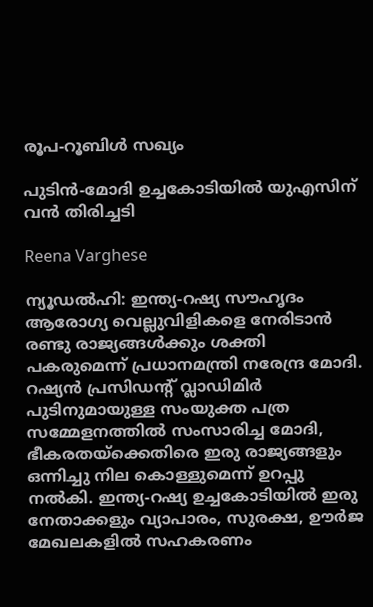രൂപ-റൂബിൾ സഖ്യം

പുടിൻ-മോദി ഉച്ചകോടിയിൽ യുഎസിന് വൻ തിരിച്ചടി

Reena Varghese

ന്യൂഡൽഹി: ഇന്ത്യ-റഷ്യ സൗഹൃദം ആരോഗ്യ വെല്ലുവിളികളെ നേരിടാൻ രണ്ടു രാജ്യങ്ങൾക്കും ശക്തി പകരുമെന്ന് പ്രധാനമന്ത്രി നരേന്ദ്ര മോദി. റഷ്യൻ പ്രസിഡന്‍റ് വ്ലാഡിമിർ പുടിനുമായുള്ള സംയുക്ത പത്ര സമ്മേളനത്തിൽ സംസാരിച്ച മോദി, ഭീകരതയ്ക്കെതിരെ ഇരു രാജ്യങ്ങളും ഒന്നിച്ചു നില കൊള്ളുമെന്ന് ഉറപ്പു നൽകി. ഇന്ത്യ-റഷ്യ ഉച്ചകോടിയിൽ ഇരു നേതാക്കളും വ്യാപാരം, സുരക്ഷ, ഊർജ മേഖലകളിൽ സഹകരണം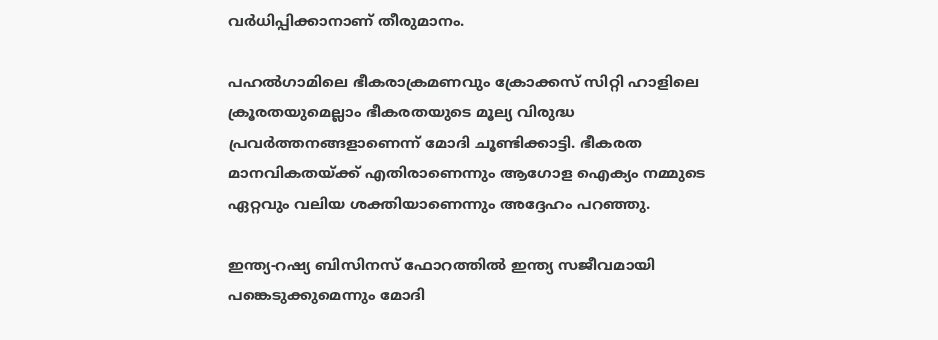വർധിപ്പിക്കാനാണ് തീരുമാനം.

പഹൽഗാമിലെ ഭീകരാക്രമണവും ക്രോക്കസ് സിറ്റി ഹാളിലെ ക്രൂരതയുമെല്ലാം ഭീകരതയുടെ മൂല്യ വിരുദ്ധ പ്രവർത്തനങ്ങളാണെന്ന് മോദി ചൂണ്ടിക്കാട്ടി. ഭീകരത മാനവികതയ്ക്ക് എതിരാണെന്നും ആഗോള ഐക്യം നമ്മുടെ ഏറ്റവും വലിയ ശക്തിയാണെന്നും അദ്ദേഹം പറഞ്ഞു.

ഇന്ത്യ-റഷ്യ ബിസിനസ് ഫോറത്തിൽ ഇന്ത്യ സജീവമായി പങ്കെടുക്കുമെന്നും മോദി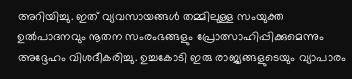അറിയിച്ചു. ഇത് വ്യവസായങ്ങൾ തമ്മിലുള്ള സംയുക്ത ഉൽപാദനവും നൂതന സംരംഭങ്ങളും പ്രോത്സാഹിപ്പിക്കുമെന്നും അദ്ദേഹം വിശദീകരിച്ചു. ഉച്ചകോടി ഇരു രാജ്യങ്ങളുടെയും വ്യാപാരം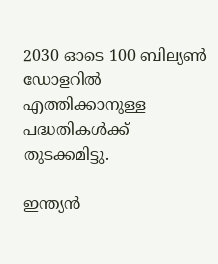2030 ഓടെ 100 ബില്യൺ ഡോളറിൽ എത്തിക്കാനുള്ള പദ്ധതികൾക്ക് തുടക്കമിട്ടു.

ഇന്ത്യൻ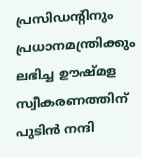പ്രസിഡന്‍റിനും പ്രധാനമന്ത്രിക്കും ലഭിച്ച ഊഷ്മള സ്വീകരണത്തിന് പുടിൻ നന്ദി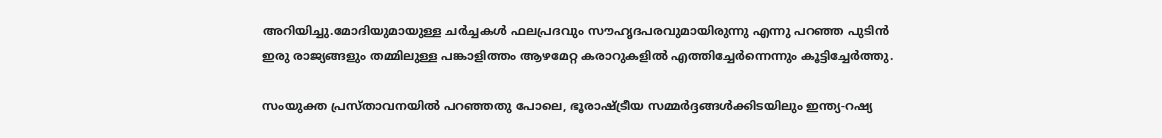അറിയിച്ചു.മോദിയുമായുള്ള ചർച്ചകൾ ഫലപ്രദവും സൗഹൃദപരവുമായിരുന്നു എന്നു പറഞ്ഞ പുടിൻ ഇരു രാജ്യങ്ങളും തമ്മിലുള്ള പങ്കാളിത്തം ആഴമേറ്റ കരാറുകളിൽ എത്തിച്ചേർന്നെന്നും കൂട്ടിച്ചേർത്തു.

സംയുക്ത പ്രസ്താവനയിൽ പറഞ്ഞതു പോലെ, ഭൂരാഷ്ട്രീയ സമ്മർദ്ദങ്ങൾക്കിടയിലും ഇന്ത്യ-റഷ്യ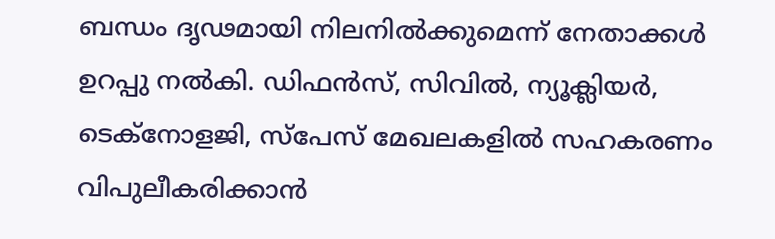ബന്ധം ദൃഢമായി നിലനിൽക്കുമെന്ന് നേതാക്കൾ ഉറപ്പു നൽകി. ഡിഫൻസ്, സിവിൽ, ന്യൂക്ലിയർ, ടെക്നോളജി, സ്പേസ് മേഖലകളിൽ സഹകരണം വിപുലീകരിക്കാൻ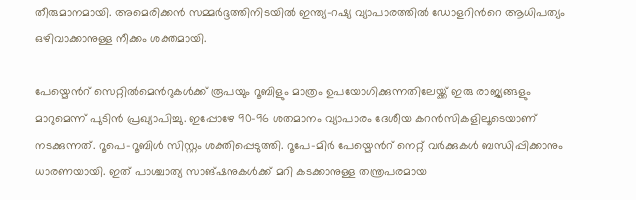തീരുമാനമായി. അമെരിക്കൻ സമ്മർദ്ദത്തിനിടയിൽ ഇന്ത്യ-റഷ്യ വ്യാപാരത്തിൽ ഡോളറിന്‍റെ ആധിപത്യം ഒഴിവാക്കാനുള്ള നീക്കം ശക്തമായി.

പേയ്മെന്‍റ് സെറ്റിൽമെന്‍റുകൾക്ക് രൂപയും റൂബിളും മാത്രം ഉപയോഗിക്കുന്നതിലേയ്ക്ക് ഇരു രാജ്യങ്ങളും മാറുമെന്ന് പുടിൻ പ്രഖ്യാപിച്ചു. ഇപ്പോഴേ 90-96 ശതമാനം വ്യാപാരം ദേശീയ കറൻസികളിലൂടെയാണ് നടക്കുന്നത്. റൂപെ-റൂബിൾ സിസ്റ്റം ശക്തിപ്പെടുത്തി. റൂപേ-മിർ പേയ്മെന്‍റ് നെറ്റ് വർക്കുകൾ ബന്ധിപ്പിക്കാനും ധാരണയായി. ഇത് പാശ്ചാത്യ സാങ്ഷനുകൾക്ക് മറി കടക്കാനുള്ള തന്ത്രപരമായ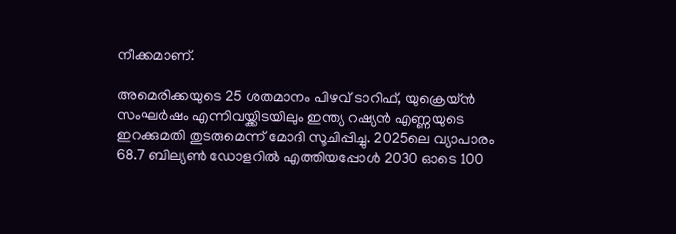നീക്കമാണ്.

അമെരിക്കയുടെ 25 ശതമാനം പിഴവ് ടാറിഫ്, യുക്രെയ്ൻ സംഘർഷം എന്നിവയ്ക്കിടയിലും ഇന്ത്യ റഷ്യൻ എണ്ണയുടെ ഇറക്കുമതി തുടരുമെന്ന് മോദി സൂചിപ്പിച്ചു. 2025ലെ വ്യാപാരം 68.7 ബില്യൺ ഡോളറിൽ എത്തിയപ്പോൾ 2030 ഓടെ 100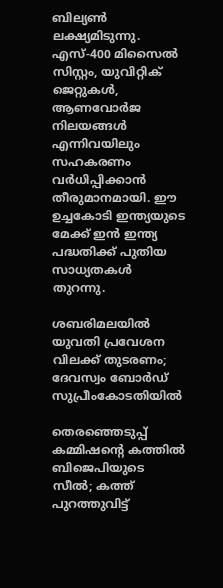ബില്യൺ ലക്ഷ്യമിടുന്നു. എസ്-400 മിസൈൽ സിസ്റ്റം, യുവിറ്റിക് ജെറ്റുകൾ, ആണവോർജ നിലയങ്ങൾ എന്നിവയിലും സഹകരണം വർധിപ്പിക്കാൻ തീരുമാനമായി. ഈ ഉച്ചകോടി ഇന്ത്യയുടെ മേക്ക് ഇൻ ഇന്ത്യ പദ്ധതിക്ക് പുതിയ സാധ്യതകൾ തുറന്നു.

ശബരിമലയിൽ യുവതി പ്രവേശന വിലക്ക് തുടരണം; ദേവസ്വം ബോർഡ് സുപ്രീംകോടതിയിൽ

തെരഞ്ഞെടുപ്പ് കമ്മിഷന്‍റെ കത്തിൽ ബിജെപിയുടെ സീൽ; കത്ത് പുറത്തുവിട്ട്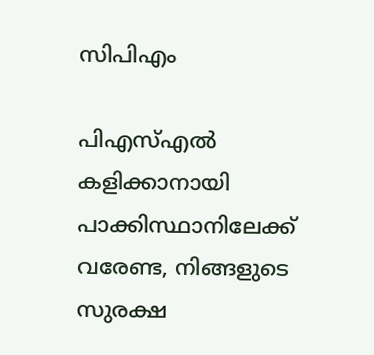സിപിഎം

പിഎസ്എൽ കളിക്കാനായി പാക്കിസ്ഥാനിലേക്ക് വരേണ്ട, നിങ്ങളുടെ സുരക്ഷ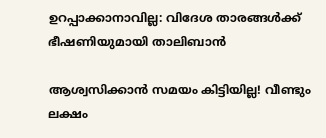ഉറപ്പാക്കാനാവില്ല: വിദേശ താരങ്ങൾക്ക് ഭീഷണിയുമായി താലിബാൻ

ആശ്വസിക്കാൻ സമയം കിട്ടിയില്ല! വീണ്ടും ലക്ഷം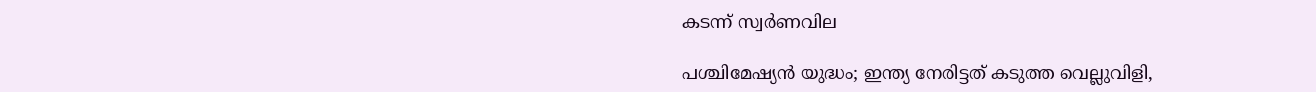കടന്ന് സ്വർണവില

പശ്ചിമേഷ്യൻ യുദ്ധം; ഇന്ത്യ നേരിട്ടത് കടുത്ത വെല്ലുവിളി,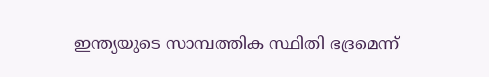ഇന്ത്യയുടെ സാമ്പത്തിക സ്ഥിതി ഭദ്രമെന്ന്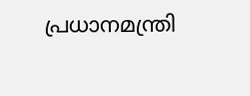പ്രധാനമന്ത്രി